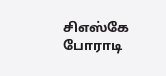சிஎஸ்கே போராடி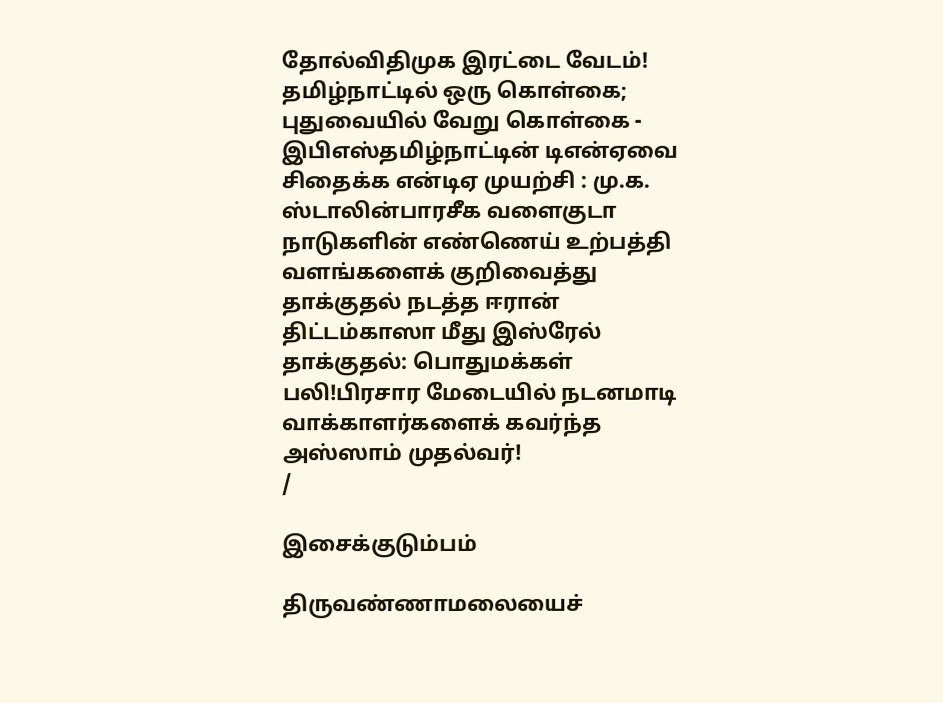தோல்விதிமுக இரட்டை வேடம்! தமிழ்நாட்டில் ஒரு கொள்கை; புதுவையில் வேறு கொள்கை - இபிஎஸ்தமிழ்நாட்டின் டிஎன்ஏவை சிதைக்க என்டிஏ முயற்சி : மு.க. ஸ்டாலின்பாரசீக வளைகுடா நாடுகளின் எண்ணெய் உற்பத்தி வளங்களைக் குறிவைத்து தாக்குதல் நடத்த ஈரான் திட்டம்காஸா மீது இஸ்ரேல் தாக்குதல்: பொதுமக்கள் பலி!பிரசார மேடையில் நடனமாடி வாக்காளர்களைக் கவர்ந்த அஸ்ஸாம் முதல்வர்!
/

இசைக்குடும்பம்

திருவண்ணாமலையைச்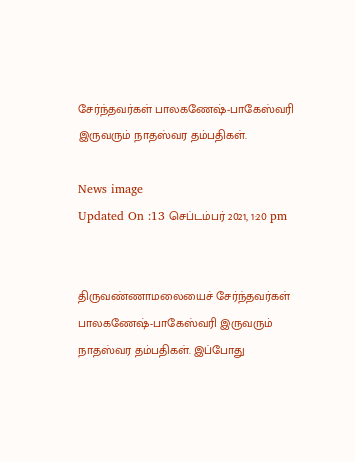சேர்ந்தவர்கள் பாலகணேஷ்-பாகேஸ்வரி இருவரும் நாதஸ்வர தம்பதிகள்.

News image
Updated On :13 செப்டம்பர் 2021, 1:20 pm


திருவண்ணாமலையைச் சேர்ந்தவர்கள் பாலகணேஷ்-பாகேஸ்வரி இருவரும் நாதஸ்வர தம்பதிகள். இப்போது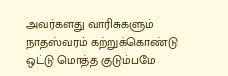அவர்களது வாரிசுகளும் நாதஸ்வரம் கற்றுக்கொண்டு ஒட்டு மொத்த குடும்பமே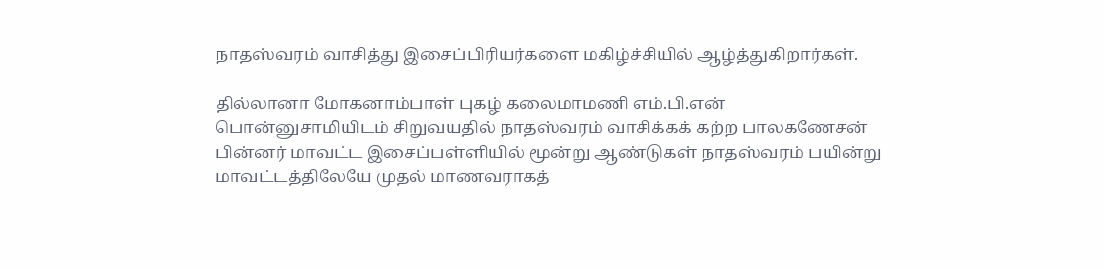நாதஸ்வரம் வாசித்து இசைப்பிரியர்களை மகிழ்ச்சியில் ஆழ்த்துகிறார்கள்.

தில்லானா மோகனாம்பாள் புகழ் கலைமாமணி எம்.பி.என் பொன்னுசாமியிடம் சிறுவயதில் நாதஸ்வரம் வாசிக்கக் கற்ற பாலகணேசன் பின்னர் மாவட்ட இசைப்பள்ளியில் மூன்று ஆண்டுகள் நாதஸ்வரம் பயின்று மாவட்டத்திலேயே முதல் மாணவராகத்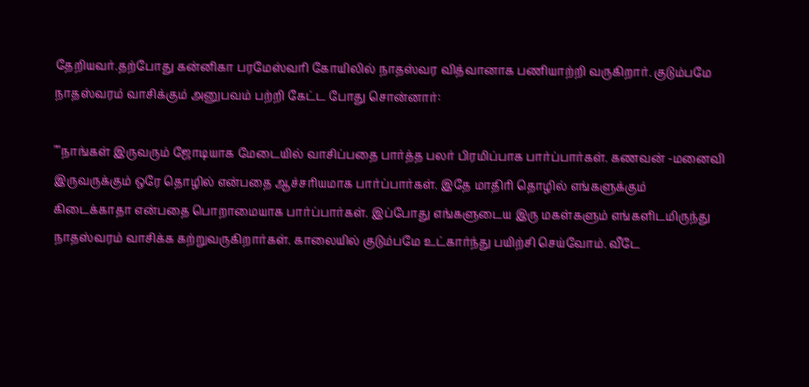தேறியவர்.தற்போது கன்னிகா பரமேஸ்வரி கோயிலில் நாதஸ்வர வித்வானாக பணியாற்றி வருகிறார். குடும்பமே நாதஸ்வரம் வாசிக்கும் அனுபவம் பற்றி கேட்ட போது சொன்னார்:

""நாங்கள் இருவரும் ஜோடியாக மேடையில் வாசிப்பதை பார்த்த பலர் பிரமிப்பாக பார்ப்பார்கள். கணவன் -மனைவி இருவருக்கும் ஒரே தொழில் என்பதை ஆச்சரியமாக பார்ப்பார்கள். இதே மாதிரி தொழில் எங்களுக்கும் கிடைக்காதா என்பதை பொறாமையாக பார்ப்பார்கள். இப்போது எங்களுடைய இரு மகள்களும் எங்களிடமிருந்து நாதஸ்வரம் வாசிக்க கற்றுவருகிறார்கள். காலையில் குடும்பமே உட்கார்ந்து பயிற்சி செய்வோம். வீடே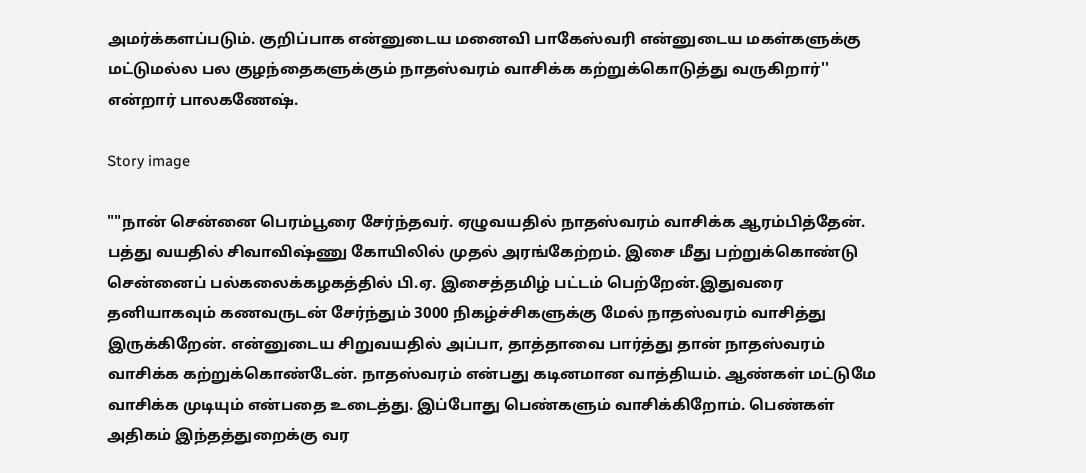அமர்க்களப்படும். குறிப்பாக என்னுடைய மனைவி பாகேஸ்வரி என்னுடைய மகள்களுக்கு மட்டுமல்ல பல குழந்தைகளுக்கும் நாதஸ்வரம் வாசிக்க கற்றுக்கொடுத்து வருகிறார்'' என்றார் பாலகணேஷ்.

Story image

""நான் சென்னை பெரம்பூரை சேர்ந்தவர். ஏழுவயதில் நாதஸ்வரம் வாசிக்க ஆரம்பித்தேன். பத்து வயதில் சிவாவிஷ்ணு கோயிலில் முதல் அரங்கேற்றம். இசை மீது பற்றுக்கொண்டு சென்னைப் பல்கலைக்கழகத்தில் பி.ஏ. இசைத்தமிழ் பட்டம் பெற்றேன்.இதுவரை தனியாகவும் கணவருடன் சேர்ந்தும் 3000 நிகழ்ச்சிகளுக்கு மேல் நாதஸ்வரம் வாசித்து இருக்கிறேன். என்னுடைய சிறுவயதில் அப்பா, தாத்தாவை பார்த்து தான் நாதஸ்வரம் வாசிக்க கற்றுக்கொண்டேன். நாதஸ்வரம் என்பது கடினமான வாத்தியம். ஆண்கள் மட்டுமே வாசிக்க முடியும் என்பதை உடைத்து. இப்போது பெண்களும் வாசிக்கிறோம். பெண்கள் அதிகம் இந்தத்துறைக்கு வர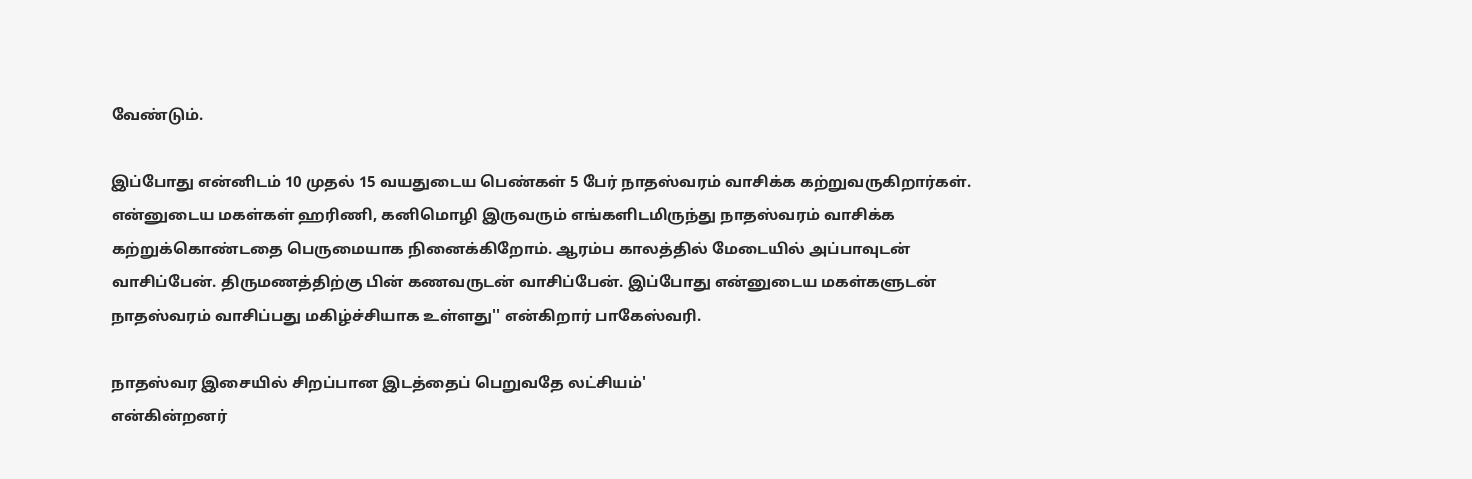வேண்டும்.

இப்போது என்னிடம் 10 முதல் 15 வயதுடைய பெண்கள் 5 பேர் நாதஸ்வரம் வாசிக்க கற்றுவருகிறார்கள். என்னுடைய மகள்கள் ஹரிணி, கனிமொழி இருவரும் எங்களிடமிருந்து நாதஸ்வரம் வாசிக்க கற்றுக்கொண்டதை பெருமையாக நினைக்கிறோம். ஆரம்ப காலத்தில் மேடையில் அப்பாவுடன் வாசிப்பேன். திருமணத்திற்கு பின் கணவருடன் வாசிப்பேன். இப்போது என்னுடைய மகள்களுடன் நாதஸ்வரம் வாசிப்பது மகிழ்ச்சியாக உள்ளது'' என்கிறார் பாகேஸ்வரி.

நாதஸ்வர இசையில் சிறப்பான இடத்தைப் பெறுவதே லட்சியம்'
என்கின்றனர்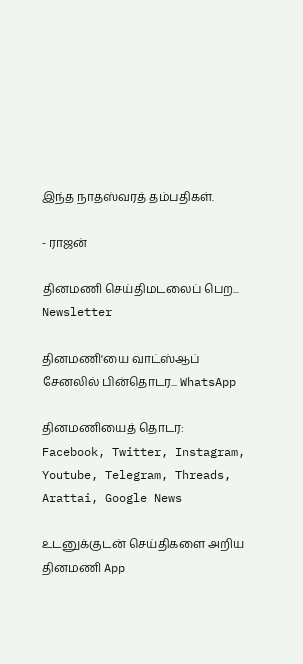இந்த நாதஸ்வரத் தம்பதிகள்.

- ராஜன்

தினமணி செய்திமடலைப் பெற... Newsletter

தினமணி'யை வாட்ஸ்ஆப் சேனலில் பின்தொடர... WhatsApp

தினமணியைத் தொடர: Facebook, Twitter, Instagram, Youtube, Telegram, Threads, Arattai, Google News

உடனுக்குடன் செய்திகளை அறிய தினமணி App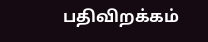பதிவிறக்கம்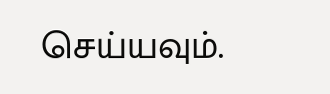செய்யவும்.